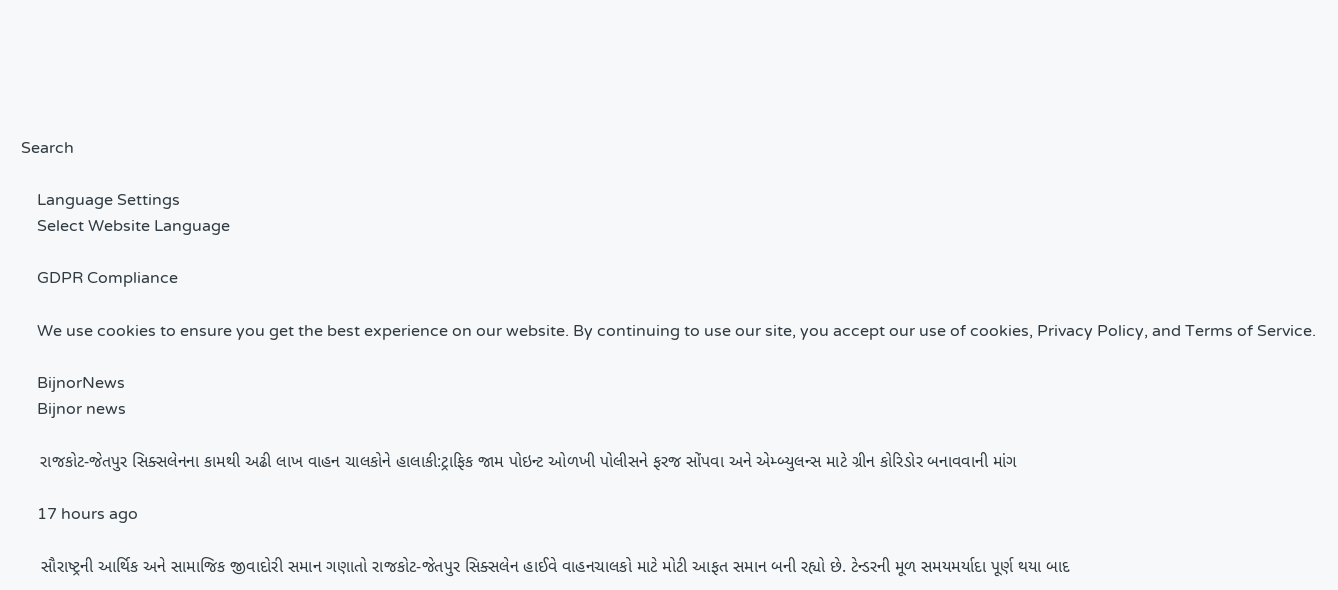Search

    Language Settings
    Select Website Language

    GDPR Compliance

    We use cookies to ensure you get the best experience on our website. By continuing to use our site, you accept our use of cookies, Privacy Policy, and Terms of Service.

    BijnorNews
    Bijnor news

    રાજકોટ-જેતપુર સિક્સલેનના કામથી અઢી લાખ વાહન ચાલકોને હાલાકી:ટ્રાફિક જામ પોઇન્ટ ઓળખી પોલીસને ફરજ સોંપવા અને એમ્બ્યુલન્સ માટે ગ્રીન કોરિડોર બનાવવાની માંગ

    17 hours ago

    સૌરાષ્ટ્રની આર્થિક અને સામાજિક જીવાદોરી સમાન ગણાતો રાજકોટ-જેતપુર સિક્સલેન હાઈવે વાહનચાલકો માટે મોટી આફત સમાન બની રહ્યો છે. ટેન્ડરની મૂળ સમયમર્યાદા પૂર્ણ થયા બાદ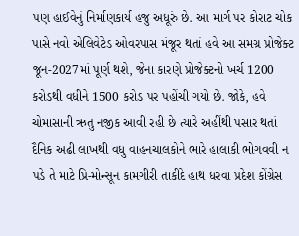પણ હાઈવેનું નિર્માણકાર્ય હજુ અધૂરું છે. આ માર્ગ પર કોરાટ ચોક પાસે નવો એલિવેટેડ ઓવરપાસ મંજૂર થતાં હવે આ સમગ્ર પ્રોજેક્ટ જૂન-2027માં પૂર્ણ થશે, જેના કારણે પ્રોજેક્ટનો ખર્ચ 1200 કરોડથી વધીને 1500 કરોડ પર પહોંચી ગયો છે. જોકે, હવે ચોમાસાની ઋતુ નજીક આવી રહી છે ત્યારે અહીંથી પસાર થતાં દૈનિક અઢી લાખથી વધુ વાહનચાલકોને ભારે હાલાકી ભોગવવી ન પડે તે માટે પ્રિ-મોન્સૂન કામગીરી તાકીદે હાથ ધરવા પ્રદેશ કોંગ્રેસ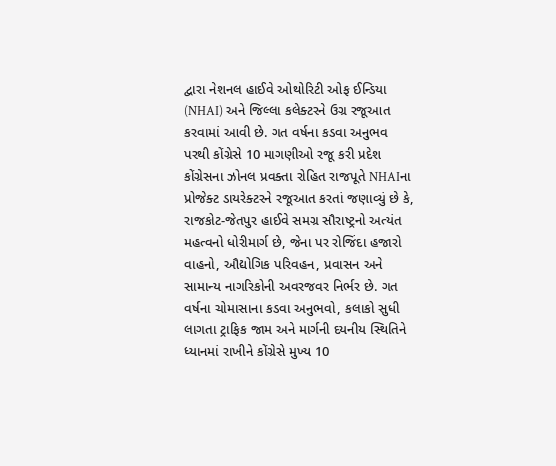દ્વારા નેશનલ હાઈવે ઓથોરિટી ઓફ ઈન્ડિયા (NHAI) અને જિલ્લા કલેક્ટરને ઉગ્ર રજૂઆત કરવામાં આવી છે. ગત વર્ષના કડવા અનુભવ પરથી કોંગ્રેસે 10 માગણીઓ રજૂ કરી પ્રદેશ કોંગ્રેસના ઝોનલ પ્રવક્તા રોહિત રાજપૂતે NHAIના પ્રોજેક્ટ ડાયરેક્ટરને રજૂઆત કરતાં જણાવ્યું છે કે, રાજકોટ-જેતપુર હાઈવે સમગ્ર સૌરાષ્ટ્રનો અત્યંત મહત્વનો ધોરીમાર્ગ છે, જેના પર રોજિંદા હજારો વાહનો, ઔદ્યોગિક પરિવહન, પ્રવાસન અને સામાન્ય નાગરિકોની અવરજવર નિર્ભર છે. ગત વર્ષના ચોમાસાના કડવા અનુભવો, કલાકો સુધી લાગતા ટ્રાફિક જામ અને માર્ગની દયનીય સ્થિતિને ધ્યાનમાં રાખીને કોંગ્રેસે મુખ્ય 10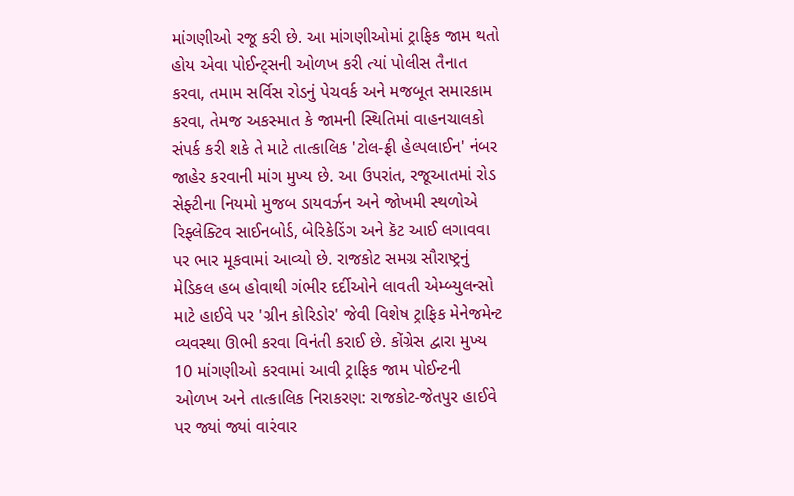માંગણીઓ રજૂ કરી છે. આ માંગણીઓમાં ટ્રાફિક જામ થતો હોય એવા પોઈન્ટ્સની ઓળખ કરી ત્યાં પોલીસ તૈનાત કરવા, તમામ સર્વિસ રોડનું પેચવર્ક અને મજબૂત સમારકામ કરવા, તેમજ અકસ્માત કે જામની સ્થિતિમાં વાહનચાલકો સંપર્ક કરી શકે તે માટે તાત્કાલિક 'ટોલ-ફ્રી હેલ્પલાઈન' નંબર જાહેર કરવાની માંગ મુખ્ય છે. આ ઉપરાંત, રજૂઆતમાં રોડ સેફ્ટીના નિયમો મુજબ ડાયવર્ઝન અને જોખમી સ્થળોએ રિફ્લેક્ટિવ સાઈનબોર્ડ, બેરિકેડિંગ અને કૅટ આઈ લગાવવા પર ભાર મૂકવામાં આવ્યો છે. રાજકોટ સમગ્ર સૌરાષ્ટ્રનું મેડિકલ હબ હોવાથી ગંભીર દર્દીઓને લાવતી એમ્બ્યુલન્સો માટે હાઈવે પર 'ગ્રીન કોરિડોર' જેવી વિશેષ ટ્રાફિક મેનેજમેન્ટ વ્યવસ્થા ઊભી કરવા વિનંતી કરાઈ છે. કોંગ્રેસ દ્વારા મુખ્ય 10 માંગણીઓ કરવામાં આવી ટ્રાફિક જામ પોઈન્ટની ઓળખ અને તાત્કાલિક નિરાકરણ: રાજકોટ-જેતપુર હાઈવે પર જ્યાં જ્યાં વારંવાર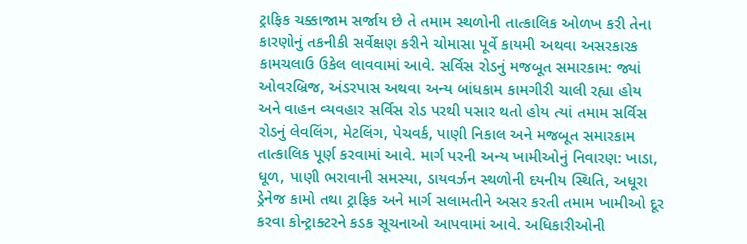ટ્રાફિક ચક્કાજામ સર્જાય છે તે તમામ સ્થળોની તાત્કાલિક ઓળખ કરી તેના કારણોનું તકનીકી સર્વેક્ષણ કરીને ચોમાસા પૂર્વે કાયમી અથવા અસરકારક કામચલાઉ ઉકેલ લાવવામાં આવે. સર્વિસ રોડનું મજબૂત સમારકામ: જ્યાં ઓવરબ્રિજ, અંડરપાસ અથવા અન્ય બાંધકામ કામગીરી ચાલી રહ્યા હોય અને વાહન વ્યવહાર સર્વિસ રોડ પરથી પસાર થતો હોય ત્યાં તમામ સર્વિસ રોડનું લેવલિંગ, મેટલિંગ, પેચવર્ક, પાણી નિકાલ અને મજબૂત સમારકામ તાત્કાલિક પૂર્ણ કરવામાં આવે. માર્ગ પરની અન્ય ખામીઓનું નિવારણ: ખાડા, ધૂળ, પાણી ભરાવાની સમસ્યા, ડાયવર્ઝન સ્થળોની દયનીય સ્થિતિ, અધૂરા ડ્રેનેજ કામો તથા ટ્રાફિક અને માર્ગ સલામતીને અસર કરતી તમામ ખામીઓ દૂર કરવા કોન્ટ્રાક્ટરને કડક સૂચનાઓ આપવામાં આવે. અધિકારીઓની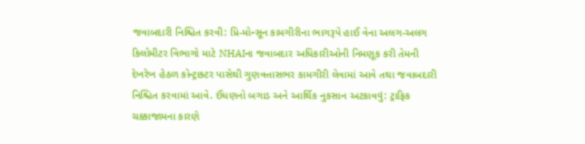જવાબદારી નિશ્ચિત કરવી: પ્રિ-મોન્સૂન કામગીરીના ભાગરૂપે હાઈ વેના અલગ-અલગ કિલોમીટર વિભાગો માટે NHAIના જવાબદાર અધિકારીઓની નિમણૂક કરી તેમની દેખરેખ હેઠળ કોન્ટ્રાક્ટર પાસેથી ગુણવત્તાસભર કામગીરી લેવામાં આવે તથા જવાબદારી નિશ્ચિત કરવામાં આવે. ઈંધણનો બગાડ અને આર્થિક નુકસાન અટકાવવું: ટ્રાફિક ચક્કાજામના કારણે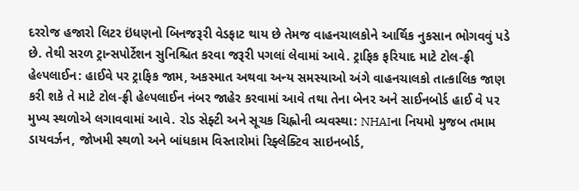દરરોજ હજારો લિટર ઇંધણનો બિનજરૂરી વેડફાટ થાય છે તેમજ વાહનચાલકોને આર્થિક નુકસાન ભોગવવું પડે છે. તેથી સરળ ટ્રાન્સપોર્ટેશન સુનિશ્ચિત કરવા જરૂરી પગલાં લેવામાં આવે. ટ્રાફિક ફરિયાદ માટે ટોલ-ફ્રી હેલ્પલાઈન: હાઈવે પર ટ્રાફિક જામ, અકસ્માત અથવા અન્ય સમસ્યાઓ અંગે વાહનચાલકો તાત્કાલિક જાણ કરી શકે તે માટે ટોલ-ફ્રી હેલ્પલાઈન નંબર જાહેર કરવામાં આવે તથા તેના બેનર અને સાઈનબોર્ડ હાઈ વે પર મુખ્ય સ્થળોએ લગાવવામાં આવે. રોડ સેફ્ટી અને સૂચક ચિહ્નોની વ્યવસ્થા: NHAIના નિયમો મુજબ તમામ ડાયવર્ઝન, જોખમી સ્થળો અને બાંધકામ વિસ્તારોમાં રિફ્લેક્ટિવ સાઇનબોર્ડ,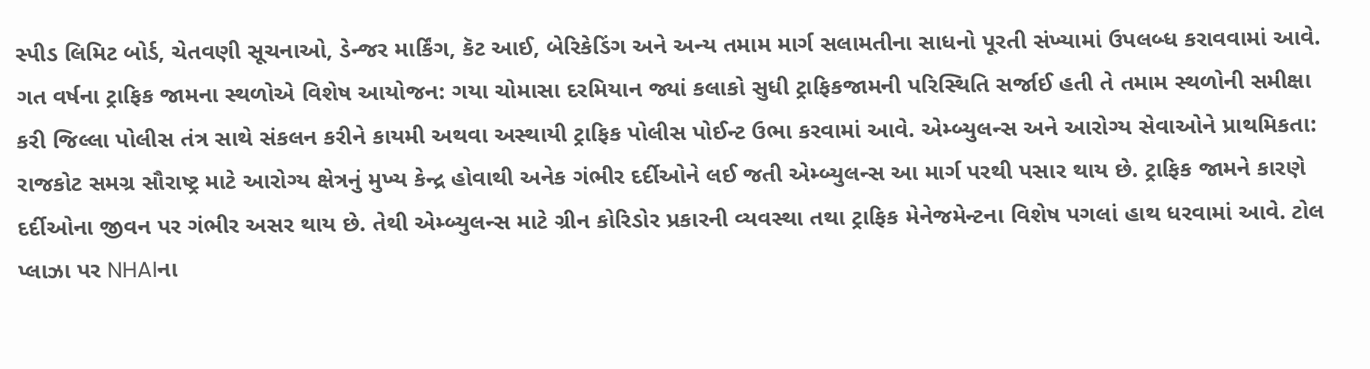સ્પીડ લિમિટ બોર્ડ, ચેતવણી સૂચનાઓ, ડેન્જર માર્કિંગ, કૅટ આઈ, બેરિકેડિંગ અને અન્ય તમામ માર્ગ સલામતીના સાધનો પૂરતી સંખ્યામાં ઉપલબ્ધ કરાવવામાં આવે. ગત વર્ષના ટ્રાફિક જામના સ્થળોએ વિશેષ આયોજન: ગયા ચોમાસા દરમિયાન જ્યાં કલાકો સુધી ટ્રાફિકજામની પરિસ્થિતિ સર્જાઈ હતી તે તમામ સ્થળોની સમીક્ષા કરી જિલ્લા પોલીસ તંત્ર સાથે સંકલન કરીને કાયમી અથવા અસ્થાયી ટ્રાફિક પોલીસ પોઈન્ટ ઉભા કરવામાં આવે. એમ્બ્યુલન્સ અને આરોગ્ય સેવાઓને પ્રાથમિકતા: રાજકોટ સમગ્ર સૌરાષ્ટ્ર માટે આરોગ્ય ક્ષેત્રનું મુખ્ય કેન્દ્ર હોવાથી અનેક ગંભીર દર્દીઓને લઈ જતી એમ્બ્યુલન્સ આ માર્ગ પરથી પસાર થાય છે. ટ્રાફિક જામને કારણે દર્દીઓના જીવન પર ગંભીર અસર થાય છે. તેથી એમ્બ્યુલન્સ માટે ગ્રીન કોરિડોર પ્રકારની વ્યવસ્થા તથા ટ્રાફિક મેનેજમેન્ટના વિશેષ પગલાં હાથ ધરવામાં આવે. ટોલ પ્લાઝા પર NHAIના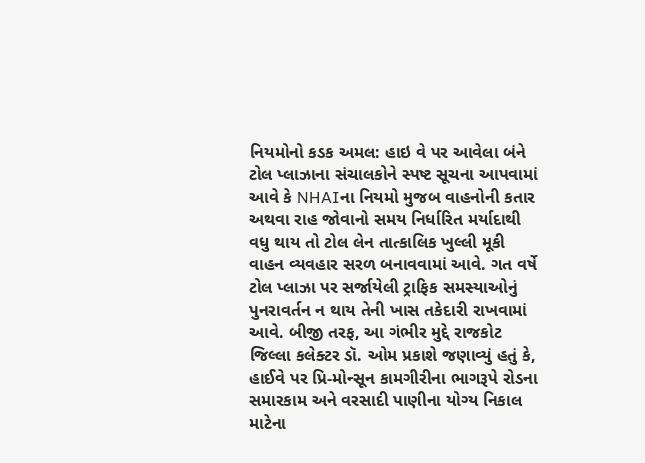નિયમોનો કડક અમલ: હાઇ વે પર આવેલા બંને ટોલ પ્લાઝાના સંચાલકોને સ્પષ્ટ સૂચના આપવામાં આવે કે NHAIના નિયમો મુજબ વાહનોની કતાર અથવા રાહ જોવાનો સમય નિર્ધારિત મર્યાદાથી વધુ થાય તો ટોલ લેન તાત્કાલિક ખુલ્લી મૂકી વાહન વ્યવહાર સરળ બનાવવામાં આવે. ગત વર્ષે ટોલ પ્લાઝા પર સર્જાયેલી ટ્રાફિક સમસ્યાઓનું પુનરાવર્તન ન થાય તેની ખાસ તકેદારી રાખવામાં આવે. બીજી તરફ, આ ગંભીર મુદ્દે રાજકોટ જિલ્લા કલેક્ટર ડૉ. ઓમ પ્રકાશે જણાવ્યું હતું કે, હાઈવે પર પ્રિ-મોન્સૂન કામગીરીના ભાગરૂપે રોડના સમારકામ અને વરસાદી પાણીના યોગ્ય નિકાલ માટેના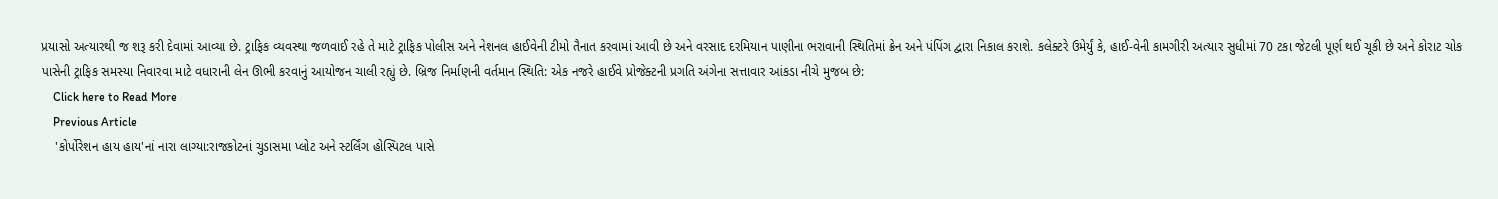પ્રયાસો અત્યારથી જ શરૂ કરી દેવામાં આવ્યા છે. ટ્રાફિક વ્યવસ્થા જળવાઈ રહે તે માટે ટ્રાફિક પોલીસ અને નેશનલ હાઈવેની ટીમો તૈનાત કરવામાં આવી છે અને વરસાદ દરમિયાન પાણીના ભરાવાની સ્થિતિમાં ક્રેન અને પંપિંગ દ્વારા નિકાલ કરાશે. કલેક્ટરે ઉમેર્યું કે, હાઈ-વેની કામગીરી અત્યાર સુધીમાં 70 ટકા જેટલી પૂર્ણ થઈ ચૂકી છે અને કોરાટ ચોક પાસેની ટ્રાફિક સમસ્યા નિવારવા માટે વધારાની લેન ઊભી કરવાનું આયોજન ચાલી રહ્યું છે. બ્રિજ નિર્માણની વર્તમાન સ્થિતિ: એક નજરે હાઈવે પ્રોજેક્ટની પ્રગતિ અંગેના સત્તાવાર આંકડા નીચે મુજબ છે:
    Click here to Read More
    Previous Article
    'કોર્પોરેશન હાય હાય'નાં નારા લાગ્યા:રાજકોટનાં ચુડાસમા પ્લોટ અને સ્ટર્લિંગ હોસ્પિટલ પાસે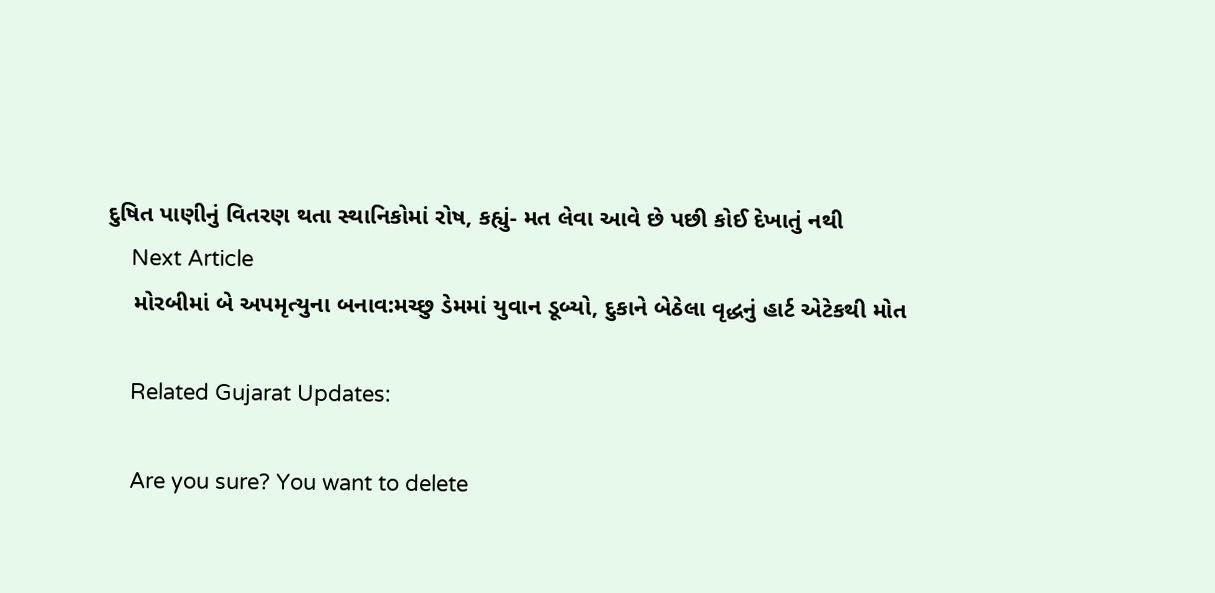દુષિત પાણીનું વિતરણ થતા સ્થાનિકોમાં રોષ, કહ્યું- મત લેવા આવે છે પછી કોઈ દેખાતું નથી
    Next Article
    મોરબીમાં બે અપમૃત્યુના બનાવ:મચ્છુ ડેમમાં યુવાન ડૂબ્યો, દુકાને બેઠેલા વૃદ્ધનું હાર્ટ એટેકથી મોત

    Related Gujarat Updates:

    Are you sure? You want to delete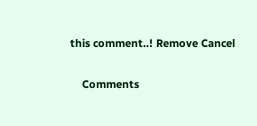this comment..! Remove Cancel

    Comments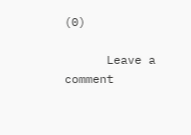(0)

      Leave a comment